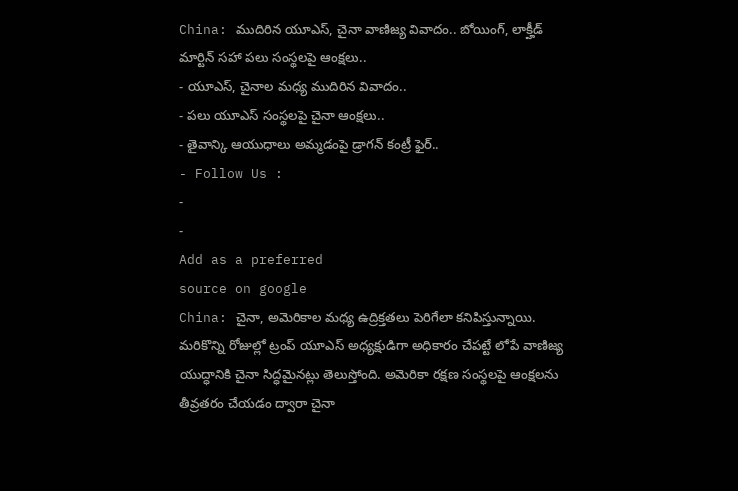China: ముదిరిన యూఎస్, చైనా వాణిజ్య వివాదం.. బోయింగ్, లాక్హీడ్ మార్టిన్ సహా పలు సంస్థలపై ఆంక్షలు..
- యూఎస్, చైనాల మధ్య ముదిరిన వివాదం..
- పలు యూఎస్ సంస్థలపై చైనా ఆంక్షలు..
- తైవాన్కి ఆయుధాలు అమ్మడంపై డ్రాగన్ కంట్రీ ఫైర్..
- Follow Us :
-
-
Add as a preferred
source on google
China: చైనా, అమెరికాల మధ్య ఉద్రిక్తతలు పెరిగేలా కనిపిస్తున్నాయి. మరికొన్ని రోజుల్లో ట్రంప్ యూఎస్ అధ్యక్షుడిగా అధికారం చేపట్టే లోపే వాణిజ్య యుద్ధానికి చైనా సిద్ధమైనట్లు తెలుస్తోంది. అమెరికా రక్షణ సంస్థలపై ఆంక్షలను తీవ్రతరం చేయడం ద్వారా చైనా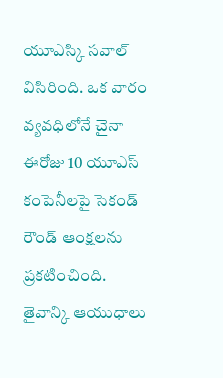యూఎస్కి సవాల్ విసిరింది. ఒక వారం వ్యవధిలోనే చైనా ఈరోజు 10 యూఎస్ కంపెనీలపై సెకండ్ రౌండ్ ఆంక్షలను ప్రకటించింది. తైవాన్కి ఆయుధాలు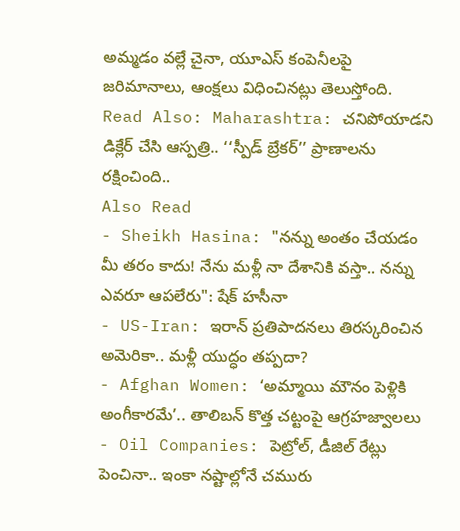అమ్మడం వల్లే చైనా, యూఎస్ కంపెనీలపై జరిమానాలు, ఆంక్షలు విధించినట్లు తెలుస్తోంది.
Read Also: Maharashtra: చనిపోయాడని డిక్లేర్ చేసి ఆస్పత్రి.. ‘‘స్పీడ్ బ్రేకర్’’ ప్రాణాలను రక్షించింది..
Also Read
- Sheikh Hasina: "నన్ను అంతం చేయడం మీ తరం కాదు! నేను మళ్లీ నా దేశానికి వస్తా.. నన్ను ఎవరూ ఆపలేరు": షేక్ హసీనా
- US-Iran: ఇరాన్ ప్రతిపాదనలు తిరస్కరించిన అమెరికా.. మళ్లీ యుద్ధం తప్పదా?
- Afghan Women: ‘అమ్మాయి మౌనం పెళ్లికి అంగీకారమే’.. తాలిబన్ కొత్త చట్టంపై ఆగ్రహజ్వాలలు
- Oil Companies: పెట్రోల్, డీజిల్ రేట్లు పెంచినా.. ఇంకా నష్టాల్లోనే చమురు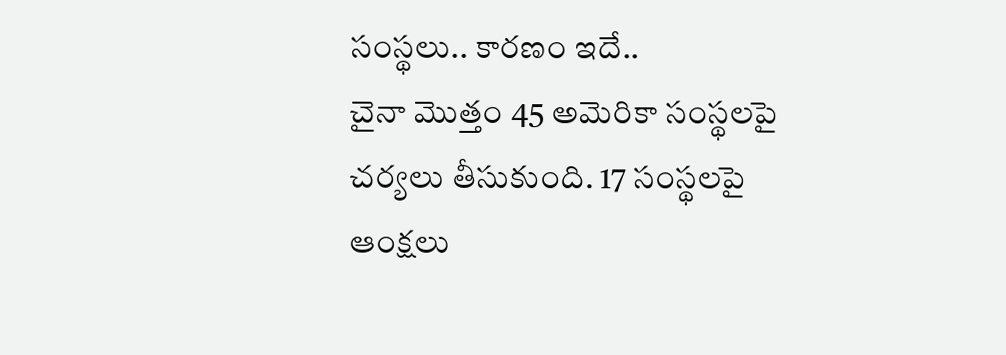సంస్థలు.. కారణం ఇదే..
చైనా మొత్తం 45 అమెరికా సంస్థలపై చర్యలు తీసుకుంది. 17 సంస్థలపై ఆంక్షలు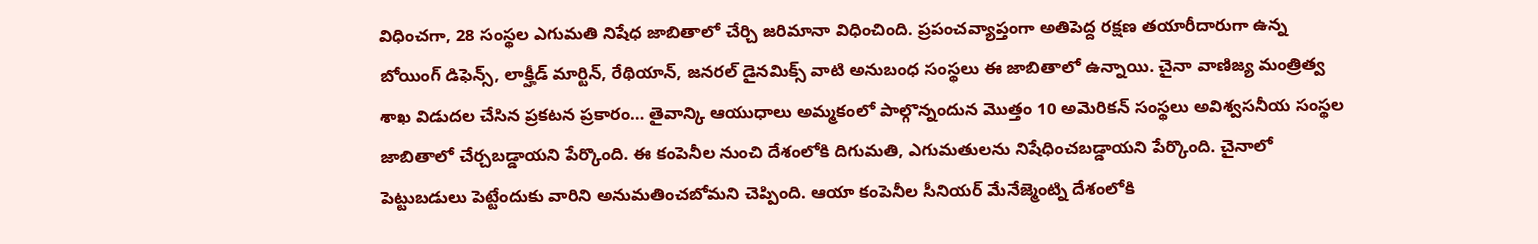విధించగా, 28 సంస్థల ఎగుమతి నిషేధ జాబితాలో చేర్చి జరిమానా విధించింది. ప్రపంచవ్యాప్తంగా అతిపెద్ద రక్షణ తయారీదారుగా ఉన్న బోయింగ్ డిఫెన్స్, లాక్హీడ్ మార్టిన్, రేథియాన్, జనరల్ డైనమిక్స్ వాటి అనుబంధ సంస్థలు ఈ జాబితాలో ఉన్నాయి. చైనా వాణిజ్య మంత్రిత్వ శాఖ విడుదల చేసిన ప్రకటన ప్రకారం… తైవాన్కి ఆయుధాలు అమ్మకంలో పాల్గొన్నందున మొత్తం 10 అమెరికన్ సంస్థలు అవిశ్వసనీయ సంస్థల జాబితాలో చేర్చబడ్డాయని పేర్కొంది. ఈ కంపెనీల నుంచి దేశంలోకి దిగుమతి, ఎగుమతులను నిషేధించబడ్డాయని పేర్కొంది. చైనాలో పెట్టుబడులు పెట్టేందుకు వారిని అనుమతించబోమని చెప్పింది. ఆయా కంపెనీల సీనియర్ మేనేజ్మెంట్ని దేశంలోకి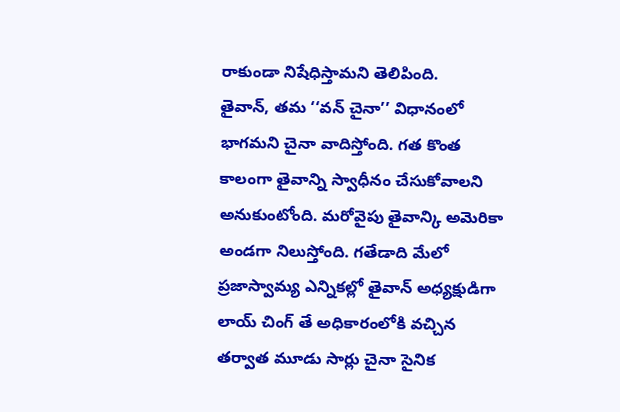రాకుండా నిషేధిస్తామని తెలిపింది.
తైవాన్, తమ ‘‘వన్ చైనా’’ విధానంలో భాగమని చైనా వాదిస్తోంది. గత కొంత కాలంగా తైవాన్ని స్వాధీనం చేసుకోవాలని అనుకుంటోంది. మరోవైపు తైవాన్కి అమెరికా అండగా నిలుస్తోంది. గతేడాది మేలో ప్రజాస్వామ్య ఎన్నికల్లో తైవాన్ అధ్యక్షుడిగా లాయ్ చింగ్ తే అధికారంలోకి వచ్చిన తర్వాత మూడు సార్లు చైనా సైనిక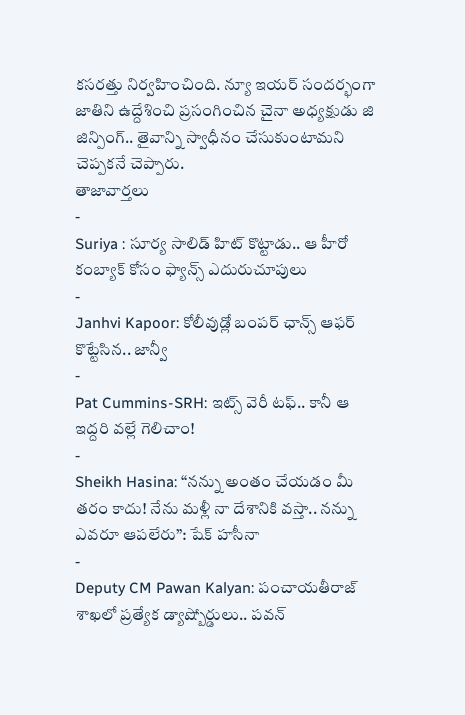కసరత్తు నిర్వహించింది. న్యూ ఇయర్ సందర్భంగా జాతిని ఉద్దేశించి ప్రసంగించిన చైనా అధ్యక్షుడు జి జిన్పింగ్.. తైవాన్ని స్వాధీనం చేసుకుంటామని చెప్పకనే చెప్పారు.
తాజావార్తలు
-
Suriya : సూర్య సాలిడ్ హిట్ కొట్టాడు.. ఆ హీరో కంబ్యాక్ కోసం ఫ్యాన్స్ ఎదురుచూపులు
-
Janhvi Kapoor: కోలీవుడ్లో బంపర్ ఛాన్స్ ఆఫర్ కొట్టేసిన.. జాన్వీ
-
Pat Cummins-SRH: ఇట్స్ వెరీ టఫ్.. కానీ ఆ ఇద్దరి వల్లే గెలిచాం!
-
Sheikh Hasina: “నన్ను అంతం చేయడం మీ తరం కాదు! నేను మళ్లీ నా దేశానికి వస్తా.. నన్ను ఎవరూ ఆపలేరు”: షేక్ హసీనా
-
Deputy CM Pawan Kalyan: పంచాయతీరాజ్ శాఖలో ప్రత్యేక డ్యాష్బోర్డులు.. పవన్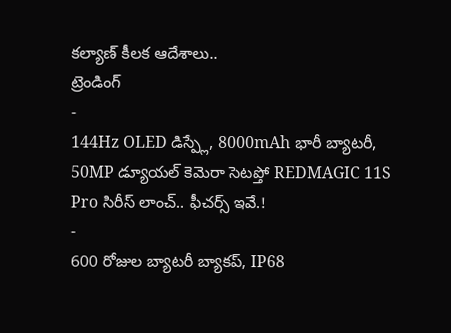కల్యాణ్ కీలక ఆదేశాలు..
ట్రెండింగ్
-
144Hz OLED డిస్ప్లే, 8000mAh భారీ బ్యాటరీ, 50MP డ్యూయల్ కెమెరా సెటప్తో REDMAGIC 11S Pro సిరీస్ లాంచ్.. ఫీచర్స్ ఇవే.!
-
600 రోజుల బ్యాటరీ బ్యాకప్, IP68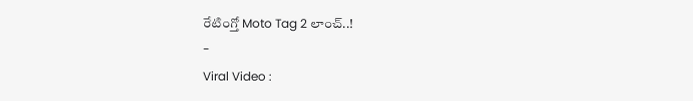రేటింగ్తో Moto Tag 2 లాంచ్..!
-
Viral Video :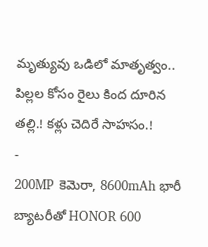మృత్యువు ఒడిలో మాతృత్వం.. పిల్లల కోసం రైలు కింద దూరిన తల్లి.! కళ్లు చెదిరే సాహసం.!
-
200MP కెమెరా, 8600mAh భారీ బ్యాటరీతో HONOR 600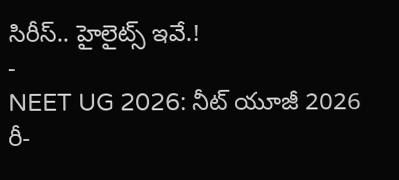సిరీస్.. హైలైట్స్ ఇవే.!
-
NEET UG 2026: నీట్ యూజీ 2026 రీ-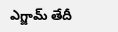ఎగ్జామ్ తేదీ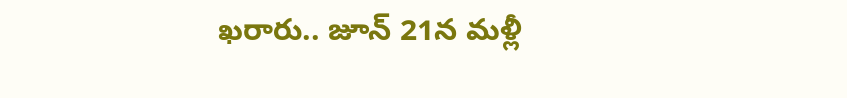ఖరారు.. జూన్ 21న మళ్లీ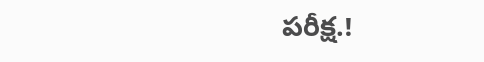పరీక్ష.!